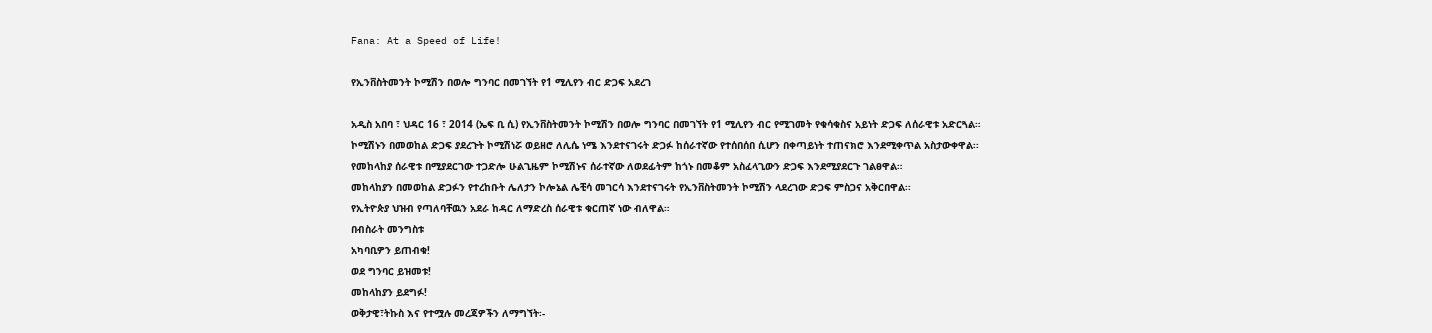Fana: At a Speed of Life!

የኢንቨስትመንት ኮሚሽን በወሎ ግንባር በመገኘት የ1 ሚሊየን ብር ድጋፍ አደረገ

አዲስ አበባ ፣ ህዳር 16 ፣ 2014 (ኤፍ ቢ ሲ) የኢንቨስትመንት ኮሚሽን በወሎ ግንባር በመገኘት የ1 ሚሊየን ብር የሚገመት የቁሳቁስና አይነት ድጋፍ ለሰራዊቱ አድርጓል።
ኮሚሽኑን በመወከል ድጋፍ ያደረጉት ኮሚሽነሯ ወይዘሮ ለሊሴ ነሜ እንደተናገሩት ድጋፉ ከሰራተኛው የተሰበሰበ ሲሆን በቀጣይነት ተጠናክሮ እንደሚቀጥል አስታውቀዋል፡፡
የመከላከያ ሰራዊቱ በሚያደርገው ተጋድሎ ሁልጊዜም ኮሚሽኑና ሰራተኛው ለወደፊትም ከጎኑ በመቆም አስፈላጊውን ድጋፍ እንደሚያደርጉ ገልፀዋል።
መከላከያን በመወከል ድጋፉን የተረከቡት ሌለታን ኮሎኔል ሌቺሳ መገርሳ እንደተናገሩት የኢንቨስትመንት ኮሚሽን ላደረገው ድጋፍ ምስጋና አቅርበዋል፡፡
የኢትዮጵያ ህዝብ የጣለባቸዉን አደራ ከዳር ለማድረስ ሰራዊቱ ቁርጠኛ ነው ብለዋል።
በብስራት መንግስቱ
አካባቢዎን ይጠብቁ!
ወደ ግንባር ይዝመቱ!
መከላከያን ይደግፉ!
ወቅታዊ፣ትኩስ እና የተሟሉ መረጃዎችን ለማግኘት፡-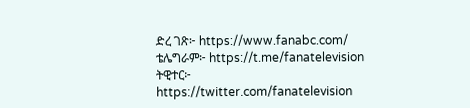ድረ ገጽ፦ https://www.fanabc.com/
ቴሌግራም፦ https://t.me/fanatelevision
ትዊተር፦ https://twitter.com/fanatelevision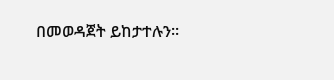በመወዳጀት ይከታተሉን፡፡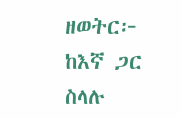ዘወትር፦ ከእኛ ጋር ስላሉ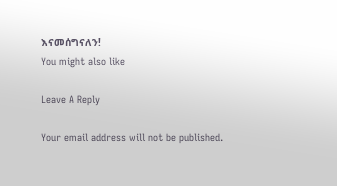እናመሰግናለን!
You might also like

Leave A Reply

Your email address will not be published.